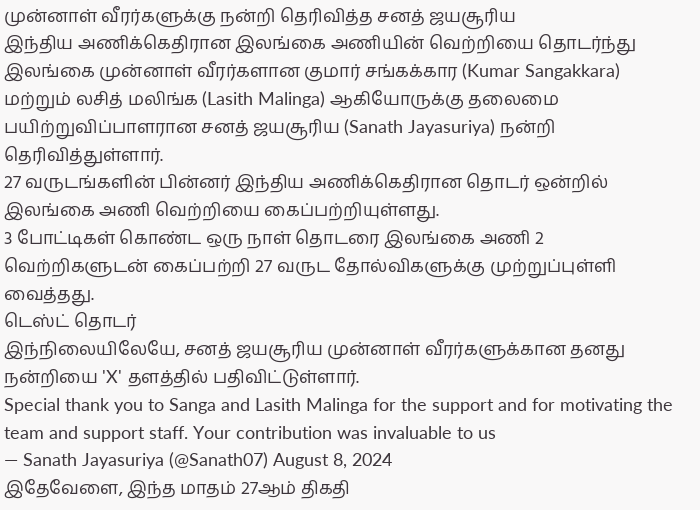முன்னாள் வீரர்களுக்கு நன்றி தெரிவித்த சனத் ஜயசூரிய
இந்திய அணிக்கெதிரான இலங்கை அணியின் வெற்றியை தொடர்ந்து இலங்கை முன்னாள் வீரர்களான குமார் சங்கக்கார (Kumar Sangakkara) மற்றும் லசித் மலிங்க (Lasith Malinga) ஆகியோருக்கு தலைமை பயிற்றுவிப்பாளரான சனத் ஜயசூரிய (Sanath Jayasuriya) நன்றி தெரிவித்துள்ளார்.
27 வருடங்களின் பின்னர் இந்திய அணிக்கெதிரான தொடர் ஒன்றில் இலங்கை அணி வெற்றியை கைப்பற்றியுள்ளது.
3 போட்டிகள் கொண்ட ஒரு நாள் தொடரை இலங்கை அணி 2 வெற்றிகளுடன் கைப்பற்றி 27 வருட தோல்விகளுக்கு முற்றுப்புள்ளி வைத்தது.
டெஸ்ட் தொடர்
இந்நிலையிலேயே, சனத் ஜயசூரிய முன்னாள் வீரர்களுக்கான தனது நன்றியை 'X' தளத்தில் பதிவிட்டுள்ளார்.
Special thank you to Sanga and Lasith Malinga for the support and for motivating the team and support staff. Your contribution was invaluable to us
— Sanath Jayasuriya (@Sanath07) August 8, 2024
இதேவேளை, இந்த மாதம் 27ஆம் திகதி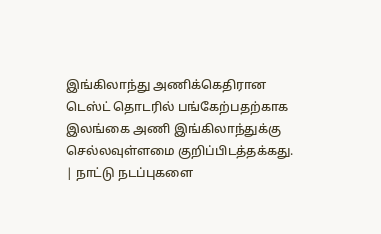இங்கிலாந்து அணிக்கெதிரான டெஸ்ட் தொடரில் பங்கேற்பதற்காக இலங்கை அணி இங்கிலாந்துக்கு செல்லவுள்ளமை குறிப்பிடத்தக்கது.
| நாட்டு நடப்புகளை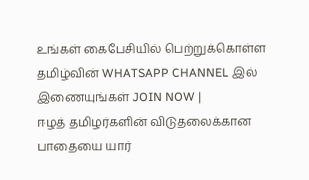உங்கள் கைபேசியில் பெற்றுக்கொள்ள தமிழ்வின் WHATSAPP CHANNEL இல் இணையுங்கள் JOIN NOW |
ஈழத் தமிழர்களின் விடுதலைக்கான பாதையை யார்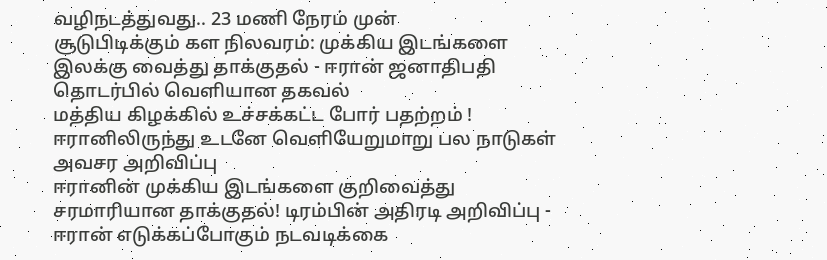வழிநடத்துவது.. 23 மணி நேரம் முன்
சூடுபிடிக்கும் கள நிலவரம்: முக்கிய இடங்களை இலக்கு வைத்து தாக்குதல் - ஈரான் ஜனாதிபதி தொடர்பில் வெளியான தகவல்
மத்திய கிழக்கில் உச்சக்கட்ட போர் பதற்றம் ! ஈரானிலிருந்து உடனே வெளியேறுமாறு பல நாடுகள் அவசர அறிவிப்பு
ஈரானின் முக்கிய இடங்களை குறிவைத்து சரமாரியான தாக்குதல்! டிரம்பின் அதிரடி அறிவிப்பு - ஈரான் எடுக்கப்போகும் நடவடிக்கை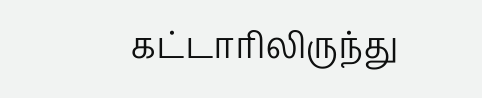கட்டாரிலிருந்து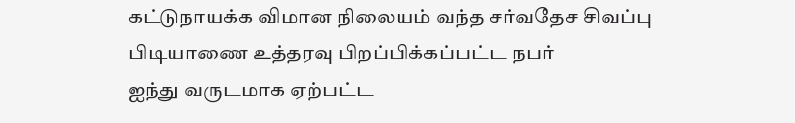கட்டுநாயக்க விமான நிலையம் வந்த சர்வதேச சிவப்பு பிடியாணை உத்தரவு பிறப்பிக்கப்பட்ட நபர்
ஐந்து வருடமாக ஏற்பட்ட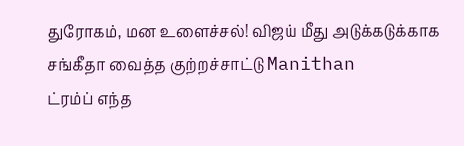துரோகம், மன உளைச்சல்! விஜய் மீது அடுக்கடுக்காக சங்கீதா வைத்த குற்றச்சாட்டு Manithan
ட்ரம்ப் எந்த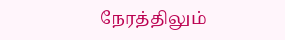நேரத்திலும்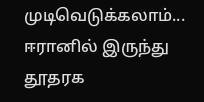முடிவெடுக்கலாம்... ஈரானில் இருந்து தூதரக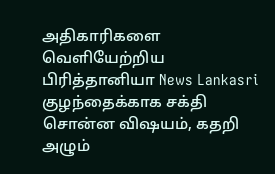அதிகாரிகளை வெளியேற்றிய பிரித்தானியா News Lankasri
குழந்தைக்காக சக்தி சொன்ன விஷயம், கதறி அழும்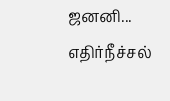ஜனனி... எதிர்நீச்சல்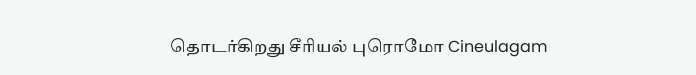தொடர்கிறது சீரியல் புரொமோ Cineulagam